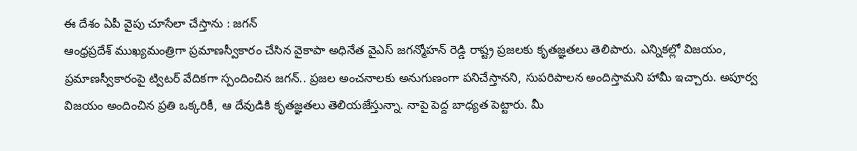ఈ దేశం ఏపీ వైపు చూసేలా చేస్తాను : జగన్
ఆంధ్రప్రదేశ్ ముఖ్యమంత్రిగా ప్రమాణస్వీకారం చేసిన వైకాపా అధినేత వైఎస్ జగన్మోహన్ రెడ్డి రాష్ట్ర ప్రజలకు కృతజ్ఞతలు తెలిపారు. ఎన్నికల్లో విజయం, ప్రమాణస్వీకారంపై ట్విటర్ వేదికగా స్పందించిన జగన్.. ప్రజల అంచనాలకు అనుగుణంగా పనిచేస్తానని, సుపరిపాలన అందిస్తామని హామీ ఇచ్చారు. అపూర్వ విజయం అందించిన ప్రతి ఒక్కరికీ, ఆ దేవుడికి కృతజ్ఞతలు తెలియజేస్తున్నా. నాపై పెద్ద బాధ్యత పెట్టారు. మీ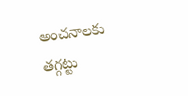అంచనాలకు తగ్గట్టు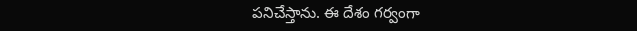పనిచేస్తాను. ఈ దేశం గర్వంగా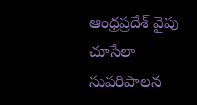ఆంధ్రప్రదేశ్ వైపు చూసేలా సుపరిపాలన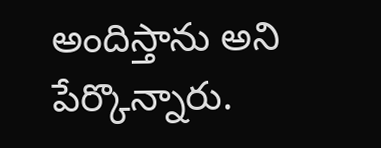అందిస్తాను అని పేర్కొన్నారు.